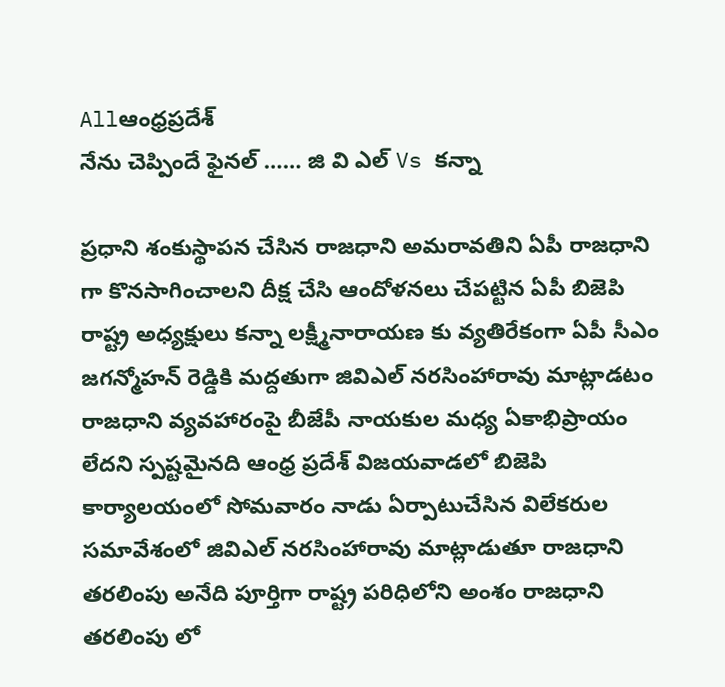Allఆంధ్రప్రదేశ్
నేను చెప్పిందే ఫైనల్ …… జి వి ఎల్ Vs కన్నా

ప్రధాని శంకుస్థాపన చేసిన రాజధాని అమరావతిని ఏపీ రాజధాని గా కొనసాగించాలని దీక్ష చేసి ఆందోళనలు చేపట్టిన ఏపీ బిజెపి రాష్ట్ర అధ్యక్షులు కన్నా లక్ష్మీనారాయణ కు వ్యతిరేకంగా ఏపీ సీఎం జగన్మోహన్ రెడ్డికి మద్దతుగా జివిఎల్ నరసింహారావు మాట్లాడటం రాజధాని వ్యవహారంపై బీజేపీ నాయకుల మధ్య ఏకాభిప్రాయం లేదని స్పష్టమైనది ఆంధ్ర ప్రదేశ్ విజయవాడలో బిజెపి కార్యాలయంలో సోమవారం నాడు ఏర్పాటుచేసిన విలేకరుల సమావేశంలో జివిఎల్ నరసింహారావు మాట్లాడుతూ రాజధాని తరలింపు అనేది పూర్తిగా రాష్ట్ర పరిధిలోని అంశం రాజధాని తరలింపు లో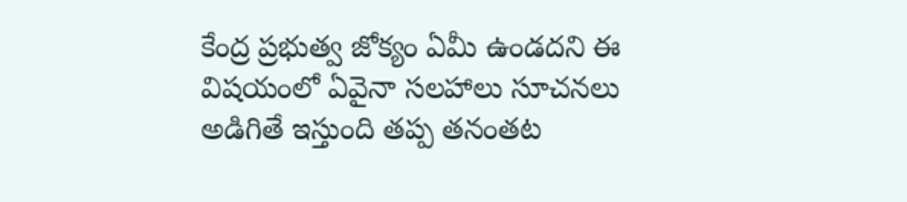కేంద్ర ప్రభుత్వ జోక్యం ఏమీ ఉండదని ఈ విషయంలో ఏవైనా సలహాలు సూచనలు అడిగితే ఇస్తుంది తప్ప తనంతట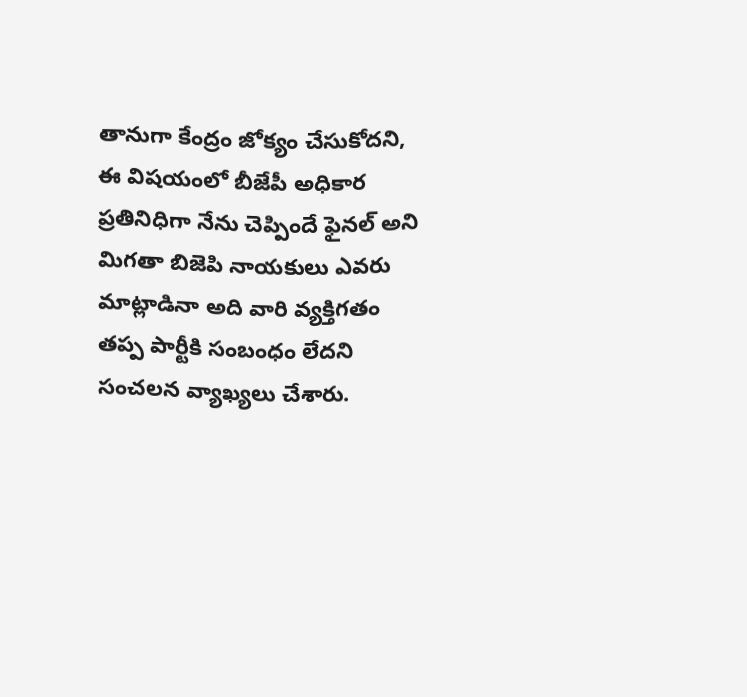తానుగా కేంద్రం జోక్యం చేసుకోదని, ఈ విషయంలో బీజేపీ అధికార ప్రతినిధిగా నేను చెప్పిందే ఫైనల్ అని మిగతా బిజెపి నాయకులు ఎవరు మాట్లాడినా అది వారి వ్యక్తిగతం తప్ప పార్టీకి సంబంధం లేదని సంచలన వ్యాఖ్యలు చేశారు.